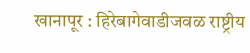खानापूर : हिरेबागेवाडीजवळ राष्ट्रीय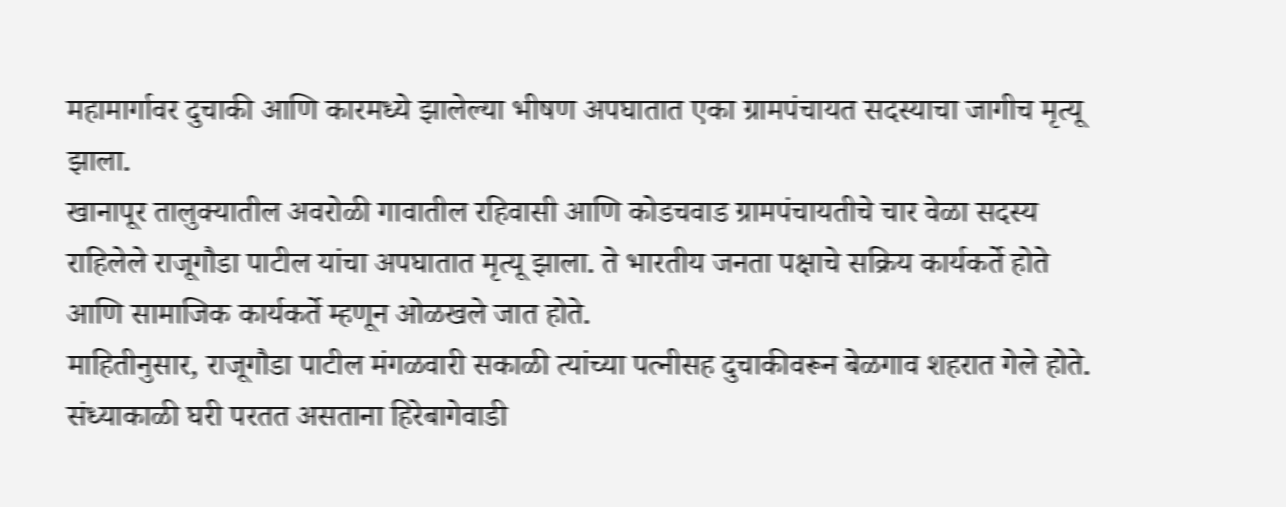महामार्गावर दुचाकी आणि कारमध्ये झालेल्या भीषण अपघातात एका ग्रामपंचायत सदस्याचा जागीच मृत्यू झाला.
खानापूर तालुक्यातील अवरोळी गावातील रहिवासी आणि कोडचवाड ग्रामपंचायतीचे चार वेळा सदस्य राहिलेले राजूगौडा पाटील यांचा अपघातात मृत्यू झाला. ते भारतीय जनता पक्षाचे सक्रिय कार्यकर्ते होते आणि सामाजिक कार्यकर्ते म्हणून ओळखले जात होते.
माहितीनुसार, राजूगौडा पाटील मंगळवारी सकाळी त्यांच्या पत्नीसह दुचाकीवरून बेळगाव शहरात गेले होते. संध्याकाळी घरी परतत असताना हिरेबागेवाडी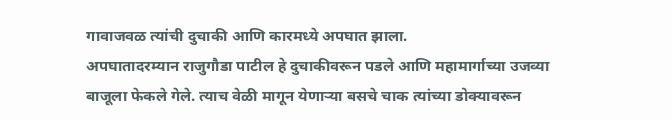गावाजवळ त्यांची दुचाकी आणि कारमध्ये अपघात झाला.
अपघातादरम्यान राजुगौडा पाटील हे दुचाकीवरून पडले आणि महामार्गाच्या उजव्या बाजूला फेकले गेले. त्याच वेळी मागून येणाऱ्या बसचे चाक त्यांच्या डोक्यावरून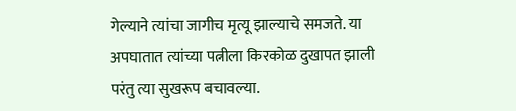गेल्याने त्यांचा जागीच मृत्यू झाल्याचे समजते. या अपघातात त्यांच्या पत्नीला किरकोळ दुखापत झाली परंतु त्या सुखरूप बचावल्या.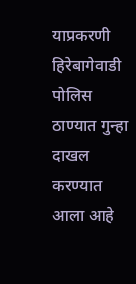याप्रकरणी हिरेबागेवाडी पोलिस ठाण्यात गुन्हा दाखल करण्यात आला आहे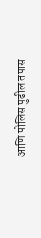आणि पोलिस पुढील तपास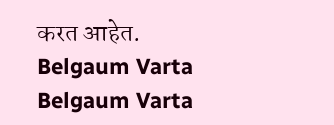करत आहेत.
Belgaum Varta Belgaum Varta